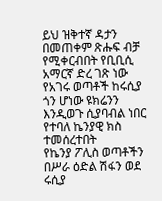ይህ ዝቅተኛ ዳታን በመጠቀም ጽሑፍ ብቻ የሚቀርብበት የቢቢሲ አማርኛ ድረ ገጽ ነው
የአገሩ ወጣቶች ከሩሲያ ጎን ሆነው ዩክሬንን እንዲወጉ ሲያባብል ነበር የተባለ ኬንያዊ ክስ ተመሰረተበት
የኬንያ ፖሊስ ወጣቶችን በሥራ ዕድል ሽፋን ወደ ሩሲያ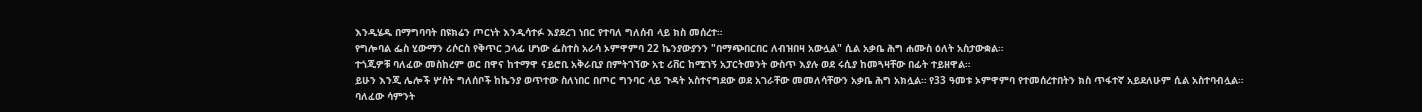እንዲሄዱ በማግባባት በዩክሬን ጦርነት እንዲሳተፉ እያደረገ ነበር የተባለ ግለሰብ ላይ ክስ መሰረተ።
የግሎባል ፌስ ሂውማን ሪሶርስ የቅጥር ኃላፊ ሆነው ፌስተስ አራሳ ኦምዋምባ 22 ኬንያውያንን "በማጭበርበር ለብዝበዛ አውሏል" ሲል አቃቤ ሕግ ሐሙስ ዕለት አስታውቋል።
ተጎጂዎቹ ባለፈው መስከረም ወር በዋና ከተማዋ ናይሮቢ አቅራቢያ በምትገኘው አቲ ሪቨር ከሚገኝ አፓርትመንት ውስጥ እያሉ ወደ ሩሲያ ከመጓዛቸው በፊት ተይዘዋል።
ይሁን እንጂ ሌሎች ሦስት ግለሰቦች ከኬንያ ወጥተው ስለነበር በጦር ግንባር ላይ ጉዳት አስተናግደው ወደ አገራቸው መመለሳቸውን አቃቤ ሕግ አክሏል። የ33 ዓመቱ ኦምዋምባ የተመሰረተበትን ክስ ጥፋተኛ አይደለሁም ሲል አስተባብሏል።
ባለፈው ሳምንት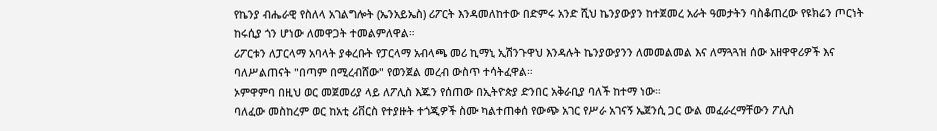የኬንያ ብሔራዊ የስለላ አገልግሎት (ኤንአይኤስ) ሪፖርት እንዳመለከተው በድምሩ አንድ ሺህ ኬንያውያን ከተጀመረ አራት ዓመታትን ባስቆጠረው የዩክሬን ጦርነት ከሩሲያ ጎን ሆነው ለመዋጋት ተመልምለዋል።
ሪፖርቱን ለፓርላማ አባላት ያቀረቡት የፓርላማ አብላጫ መሪ ኪማኒ ኢሽንጉዋህ እንዳሉት ኬንያውያንን ለመመልመል እና ለማጓጓዝ ሰው አዘዋዋሪዎች እና ባለሥልጠናት "በጣም በሚረብሸው" የወንጀል መረብ ውስጥ ተሳትፈዋል።
ኦምዋምባ በዚህ ወር መጀመሪያ ላይ ለፖሊስ እጁን የሰጠው በኢትዮጵያ ድንበር አቅራቢያ ባለች ከተማ ነው።
ባለፈው መስከረም ወር ከአቲ ሪቨርስ የተያዙት ተጎጂዎች ስሙ ካልተጠቀሰ የውጭ አገር የሥራ አገናኝ ኤጀንሲ ጋር ውል መፈራረማቸውን ፖሊስ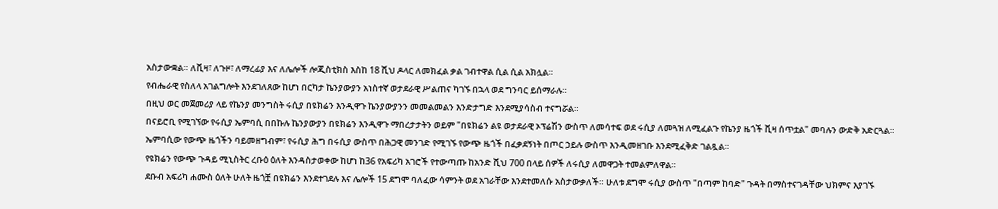አስታውቋል። ለቪዛ፣ ለጉዞ፣ ለማረፊያ እና ለሌሎች ሎጂስቲክስ እስከ 18 ሺህ ዶላር ለመክፈል ቃል ገብተዋል ሲል ሲል አክሏል።
የብሔራዊ የስለላ አገልግሎት እንደገለጸው ከሆነ በርካታ ኬንያውያን አነስተኛ ወታደራዊ ሥልጠና ካገኙ በኋላ ወደ ግንባር ይሰማራሉ።
በዚህ ወር መጀመሪያ ላይ የኬንያ መንግስት ሩሲያ በዩክሬን እንዲዋጉ ኬንያውያንን መመልመልን እንድታግድ እንደሚያሳስብ ተናግሯል።
በናይሮቢ የሚገኘው የሩሲያ ኤምባሲ በበኩሉ ኬንያውያን በዩክሬን እንዲዋጉ ማበረታታትን ወይም "በዩክሬን ልዩ ወታደራዊ ኦፕሬሽን ውስጥ ለመሳተፍ ወደ ሩሲያ ለመጓዝ ለሚፈልጉ የኬንያ ዜጎች ቪዛ ሰጥቷል" መባሉን ውድቅ አድርጓል።
ኤምባሲው የውጭ ዜጎችን ባይመዘግብም፣ የሩሲያ ሕግ በሩሲያ ውስጥ በሕጋዊ መንገድ የሚገኙ የውጭ ዜጎች በፈቃደኝነት በጦር ኃይሉ ውስጥ እንዲመዘገቡ እንደሚፈቅድ ገልጿል።
የዩክሬን የውጭ ጉዳይ ሚኒስትር ረቡዕ ዕለት እንዳስታወቀው ከሆነ ከ36 የአፍሪካ አገሮች የተውጣጡ ከአንድ ሺህ 700 በላይ ሰዎች ለሩሲያ ለመዋጋት ተመልምለዋል።
ደቡብ አፍሪካ ሐሙስ ዕለት ሁለት ዜጎቿ በዩክሬን እንደተገደሉ እና ሌሎች 15 ደግሞ ባለፈው ሳምንት ወደ አገራቸው እንደተመለሱ አስታውቃለች። ሁለቱ ደግሞ ሩሲያ ውስጥ "በጣም ከባድ" ጉዳት በማስተናገዳቸው ህክምና እያገኙ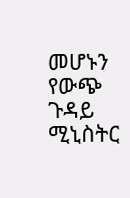መሆኑን የውጭ ጉዳይ ሚኒስትር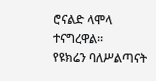ሮናልድ ላሞላ ተናግረዋል።
የዩክሬን ባለሥልጣናት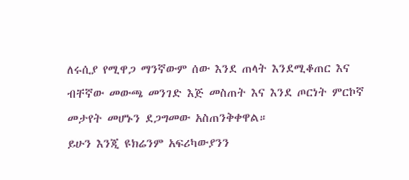ለሩሲያ የሚዋጋ ማንኛውም ሰው እንደ ጠላት እንደሚቆጠር እና ብቸኛው መውጫ መንገድ እጅ መስጠት እና እንደ ጦርነት ምርኮኛ መታየት መሆኑን ደጋግመው አስጠንቅቀዋል።
ይሁን እንጂ ዩክሬንም አፍሪካውያንን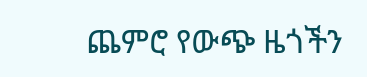ጨምሮ የውጭ ዜጎችን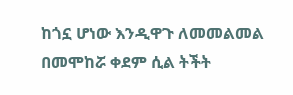ከጎኗ ሆነው እንዲዋጉ ለመመልመል በመሞከሯ ቀደም ሲል ትችት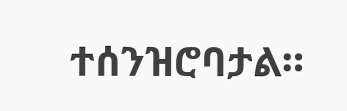ተሰንዝሮባታል።